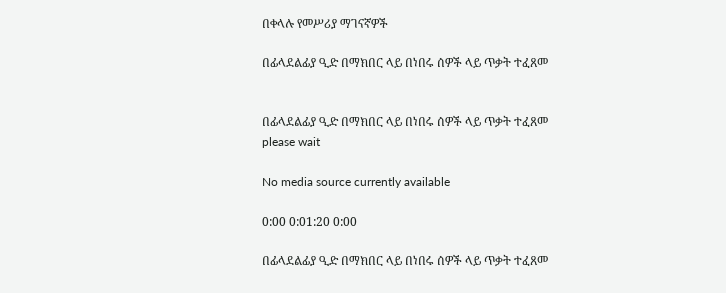በቀላሉ የመሥሪያ ማገናኛዎች

በፊላደልፊያ ዒድ በማክበር ላይ በነበሩ ሰዎች ላይ ጥቃት ተፈጸመ


በፊላደልፊያ ዒድ በማክበር ላይ በነበሩ ሰዎች ላይ ጥቃት ተፈጸመ
please wait

No media source currently available

0:00 0:01:20 0:00

በፊላደልፊያ ዒድ በማክበር ላይ በነበሩ ሰዎች ላይ ጥቃት ተፈጸመ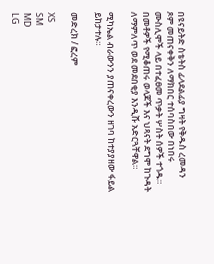በዩናይትድ ስቴትስ ፊላደልፊያ ግዛት የቅዱስ ረመዳን ጾም መጠናቀቅን ለማክበር ተሰባስበው በነበሩ ሙስሊሞች ላይ በተፈፀመ ጥቃት ሦስት ሰዎች ተጎዱ። በመቶዎች የሚቆጠሩ ወላጆች እና ህጻናት ደግሞ ከጉዳት ለማምለጥ ወደ መደበቂያ እንዲሹ አድርጓቸዋል።

ሚካኤል ብራውንን ያጠናቀረውን ዘገባ ከተያያዘው ፋይል ይከታተሉ።

መድረክ / ፎረም

XS
SM
MD
LG